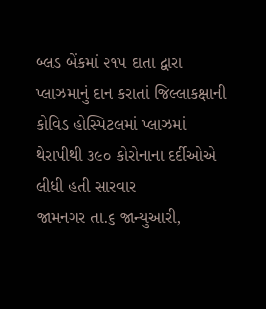બ્લડ બેંકમાં ૨૧૫ દાતા દ્વારા પ્લાઝમાનું દાન કરાતાં જિલ્લાકક્ષાની કોવિડ હોસ્પિટલમાં પ્લાઝમાં થેરાપીથી ૩૯૦ કોરોનાના દર્દીઓએ લીધી હતી સારવાર
જામનગર તા.૬ જાન્યુઆરી,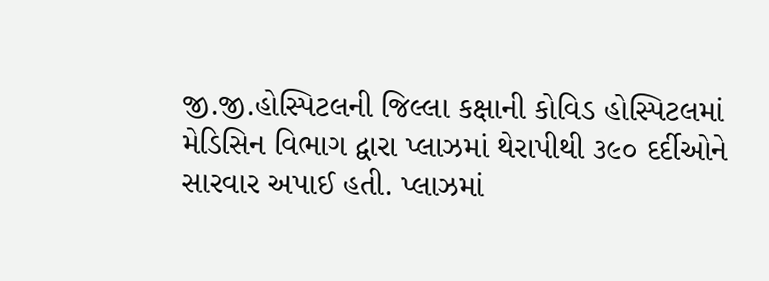જી.જી.હોસ્પિટલની જિલ્લા કક્ષાની કોવિડ હોસ્પિટલમાં મેડિસિન વિભાગ દ્વારા પ્લાઝમાં થેરાપીથી ૩૯૦ દર્દીઓને સારવાર અપાઈ હતી. પ્લાઝમાં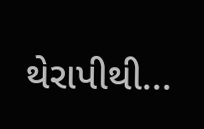થેરાપીથી...